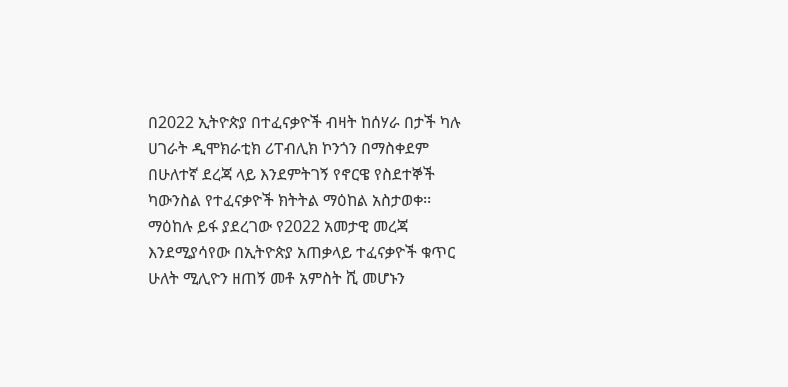በ2022 ኢትዮጵያ በተፈናቃዮች ብዛት ከሰሃራ በታች ካሉ ሀገራት ዲሞክራቲክ ሪፐብሊክ ኮንጎን በማስቀደም በሁለተኛ ደረጃ ላይ እንደምትገኝ የኖርዌ የስደተኞች ካውንስል የተፈናቃዮች ክትትል ማዕከል አስታወቀ፡፡
ማዕከሉ ይፋ ያደረገው የ2022 አመታዊ መረጃ እንደሚያሳየው በኢትዮጵያ አጠቃላይ ተፈናቃዮች ቁጥር ሁለት ሚሊዮን ዘጠኝ መቶ አምስት ሺ መሆኑን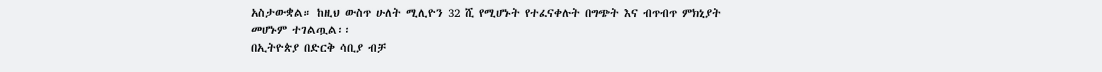አስታውቋል። ከዚህ ውስጥ ሁለት ሚሊዮን 32 ሺ የሚሆኑት የተፈናቀሉት በግጭት እና ብጥብጥ ምክኒያት መሆኑም ተገልጧል፡፡
በኢትዮጵያ በድርቅ ሳቢያ ብቻ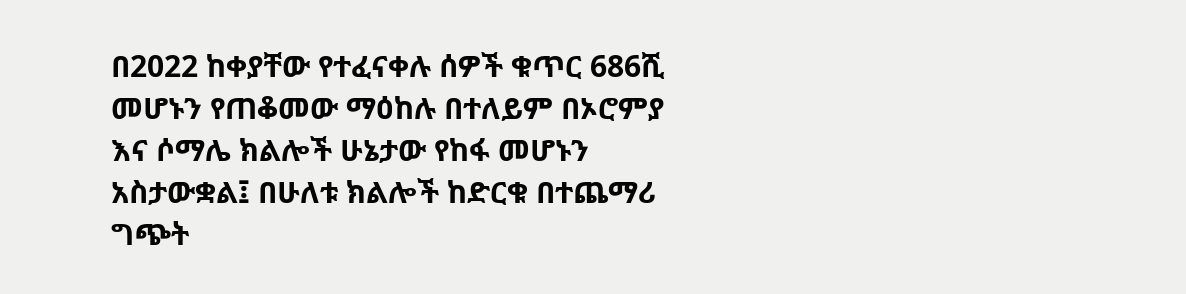በ2022 ከቀያቸው የተፈናቀሉ ሰዎች ቁጥር 686ሺ መሆኑን የጠቆመው ማዕከሉ በተለይም በኦሮምያ እና ሶማሌ ክልሎች ሁኔታው የከፋ መሆኑን አስታውቋል፤ በሁለቱ ክልሎች ከድርቁ በተጨማሪ ግጭት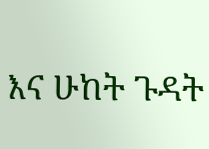እና ሁከት ጉዳት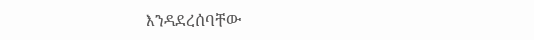እንዳደረሰባቸው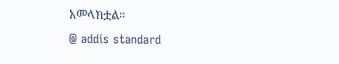አመላክቷል።
@ addis standard